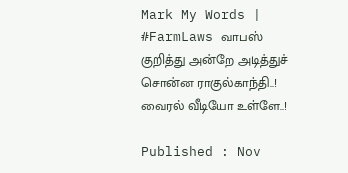Mark My Words | #FarmLaws வாபஸ் குறித்து அன்றே அடித்துச் சொன்ன ராகுல்காந்தி..! வைரல் வீடியோ உள்ளே..!

Published : Nov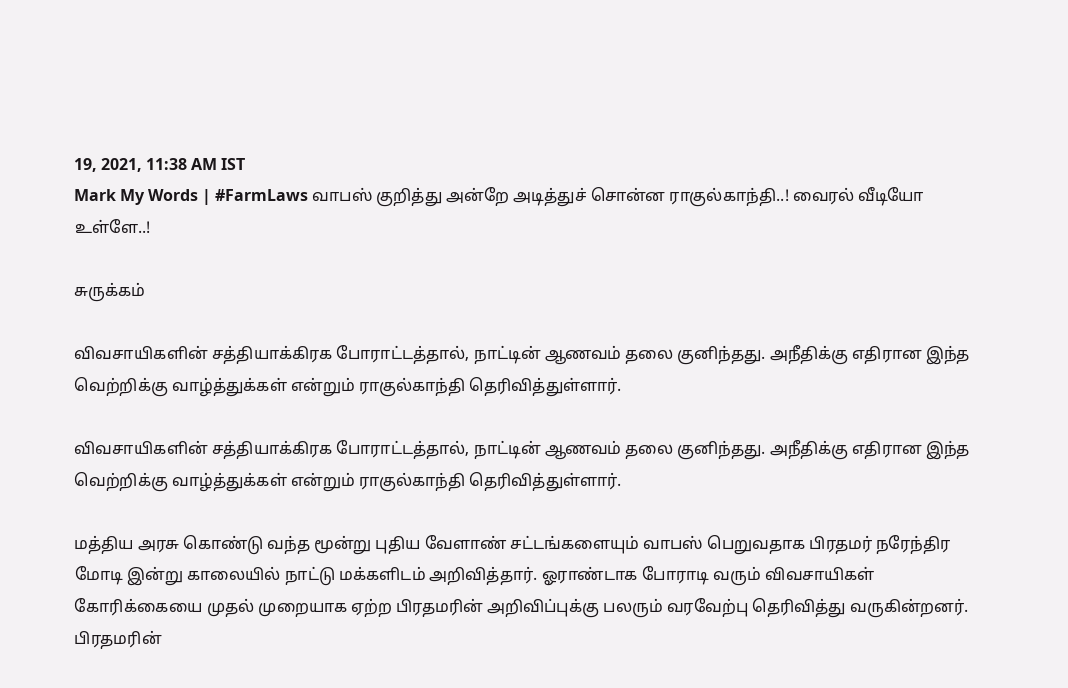19, 2021, 11:38 AM IST
Mark My Words | #FarmLaws வாபஸ் குறித்து அன்றே அடித்துச் சொன்ன ராகுல்காந்தி..! வைரல் வீடியோ உள்ளே..!

சுருக்கம்

விவசாயிகளின் சத்தியாக்கிரக போராட்டத்தால், நாட்டின் ஆணவம் தலை குனிந்தது. அநீதிக்கு எதிரான இந்த வெற்றிக்கு வாழ்த்துக்கள் என்றும் ராகுல்காந்தி தெரிவித்துள்ளார்.

விவசாயிகளின் சத்தியாக்கிரக போராட்டத்தால், நாட்டின் ஆணவம் தலை குனிந்தது. அநீதிக்கு எதிரான இந்த வெற்றிக்கு வாழ்த்துக்கள் என்றும் ராகுல்காந்தி தெரிவித்துள்ளார்.

மத்திய அரசு கொண்டு வந்த மூன்று புதிய வேளாண் சட்டங்களையும் வாபஸ் பெறுவதாக பிரதமர் நரேந்திர மோடி இன்று காலையில் நாட்டு மக்களிடம் அறிவித்தார். ஓராண்டாக போராடி வரும் விவசாயிகள் கோரிக்கையை முதல் முறையாக ஏற்ற பிரதமரின் அறிவிப்புக்கு பலரும் வரவேற்பு தெரிவித்து வருகின்றனர். பிரதமரின்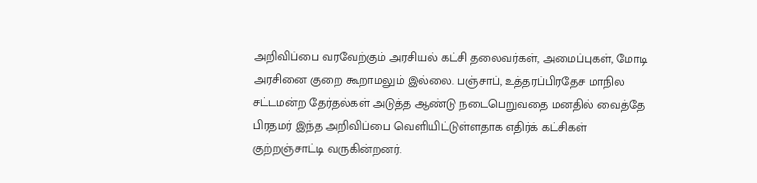அறிவிப்பை வரவேற்கும் அரசியல் கட்சி தலைவர்கள், அமைப்புகள், மோடி அரசினை குறை கூறாமலும் இல்லை. பஞ்சாப், உத்தரப்பிரதேச மாநில சட்டமன்ற தேர்தல்கள் அடுத்த ஆண்டு நடைபெறுவதை மனதில் வைத்தே பிரதமர் இந்த அறிவிப்பை வெளியிட்டுள்ளதாக எதிர்க் கட்சிகள் குற்றஞ்சாட்டி வருகின்றனர்.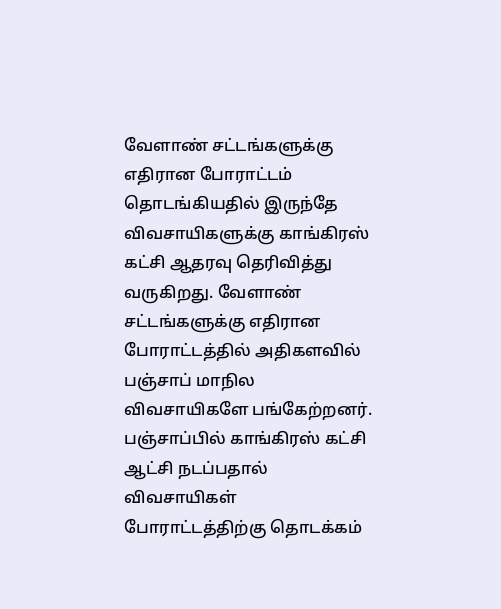வேளாண் சட்டங்களுக்கு எதிரான போராட்டம் தொடங்கியதில் இருந்தே விவசாயிகளுக்கு காங்கிரஸ் கட்சி ஆதரவு தெரிவித்து வருகிறது. வேளாண் சட்டங்களுக்கு எதிரான போராட்டத்தில் அதிகளவில் பஞ்சாப் மாநில விவசாயிகளே பங்கேற்றனர். பஞ்சாப்பில் காங்கிரஸ் கட்சி ஆட்சி நடப்பதால் விவசாயிகள் போராட்டத்திற்கு தொடக்கம்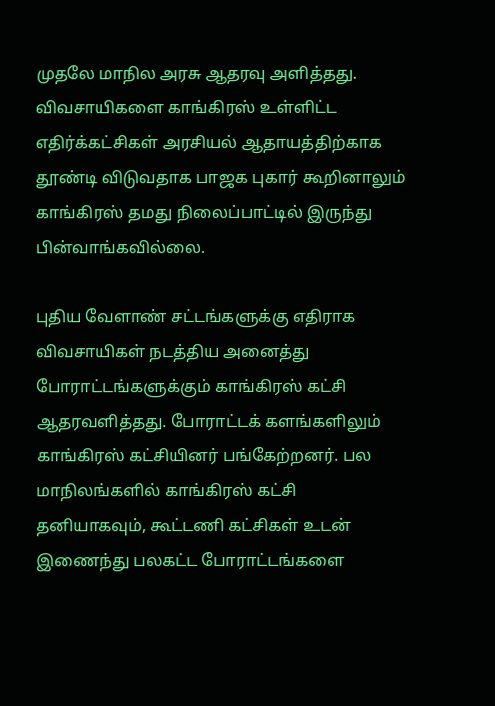முதலே மாநில அரசு ஆதரவு அளித்தது. விவசாயிகளை காங்கிரஸ் உள்ளிட்ட எதிர்க்கட்சிகள் அரசியல் ஆதாயத்திற்காக தூண்டி விடுவதாக பாஜக புகார் கூறினாலும் காங்கிரஸ் தமது நிலைப்பாட்டில் இருந்து பின்வாங்கவில்லை.

புதிய வேளாண் சட்டங்களுக்கு எதிராக விவசாயிகள் நடத்திய அனைத்து போராட்டங்களுக்கும் காங்கிரஸ் கட்சி ஆதரவளித்தது. போராட்டக் களங்களிலும் காங்கிரஸ் கட்சியினர் பங்கேற்றனர். பல மாநிலங்களில் காங்கிரஸ் கட்சி தனியாகவும், கூட்டணி கட்சிகள் உடன் இணைந்து பலகட்ட போராட்டங்களை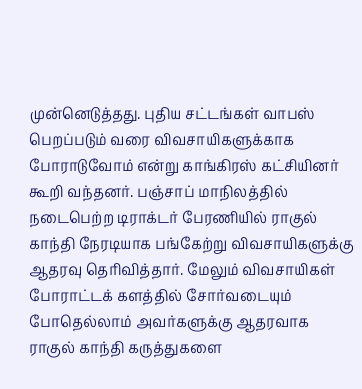முன்னெடுத்தது. புதிய சட்டங்கள் வாபஸ் பெறப்படும் வரை விவசாயிகளுக்காக போராடுவோம் என்று காங்கிரஸ் கட்சியினர் கூறி வந்தனர். பஞ்சாப் மாநிலத்தில் நடைபெற்ற டிராக்டர் பேரணியில் ராகுல் காந்தி நேரடியாக பங்கேற்று விவசாயிகளுக்கு ஆதரவு தெரிவித்தார். மேலும் விவசாயிகள் போராட்டக் களத்தில் சோர்வடையும் போதெல்லாம் அவர்களுக்கு ஆதரவாக ராகுல் காந்தி கருத்துகளை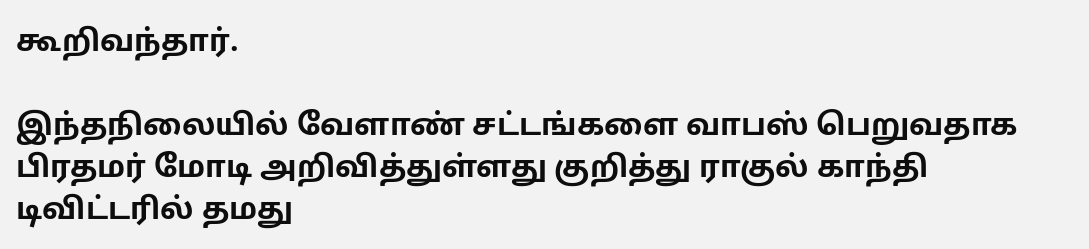கூறிவந்தார்.

இந்தநிலையில் வேளாண் சட்டங்களை வாபஸ் பெறுவதாக பிரதமர் மோடி அறிவித்துள்ளது குறித்து ராகுல் காந்தி டிவிட்டரில் தமது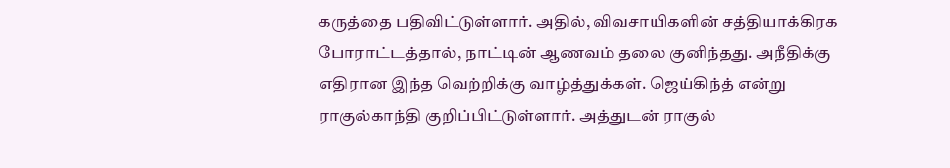கருத்தை பதிவிட்டுள்ளார். அதில், விவசாயிகளின் சத்தியாக்கிரக போராட்டத்தால், நாட்டின் ஆணவம் தலை குனிந்தது. அநீதிக்கு எதிரான இந்த வெற்றிக்கு வாழ்த்துக்கள். ஜெய்கிந்த் என்று ராகுல்காந்தி குறிப்பிட்டுள்ளார். அத்துடன் ராகுல்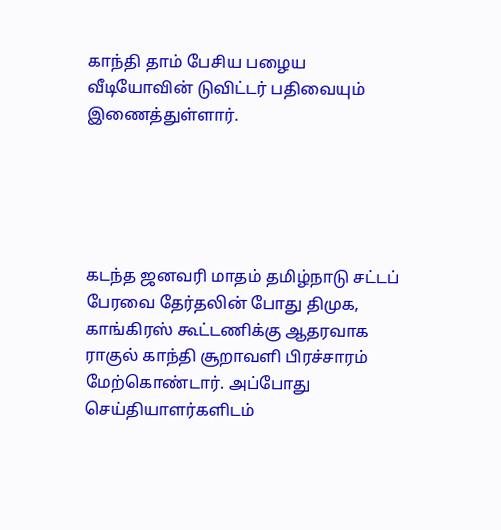காந்தி தாம் பேசிய பழைய வீடியோவின் டுவிட்டர் பதிவையும் இணைத்துள்ளார்.





கடந்த ஜனவரி மாதம் தமிழ்நாடு சட்டப் பேரவை தேர்தலின் போது திமுக, காங்கிரஸ் கூட்டணிக்கு ஆதரவாக ராகுல் காந்தி சூறாவளி பிரச்சாரம் மேற்கொண்டார். அப்போது செய்தியாளர்களிடம்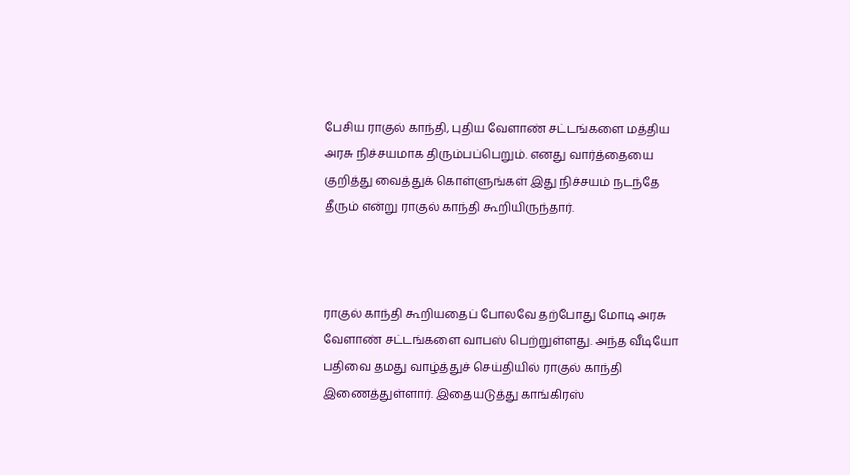பேசிய ராகுல் காந்தி, புதிய வேளாண் சட்டங்களை மத்திய அரசு நிச்சயமாக திரும்பப்பெறும். எனது வார்த்தையை குறித்து வைத்துக் கொள்ளுங்கள் இது நிச்சயம் நடந்தே தீரும் என்று ராகுல் காந்தி கூறியிருந்தார்.



ராகுல் காந்தி கூறியதைப் போலவே தற்போது மோடி அரசு வேளாண் சட்டங்களை வாபஸ் பெற்றுள்ளது. அந்த வீடியோ பதிவை தமது வாழ்த்துச் செய்தியில் ராகுல் காந்தி இணைத்துள்ளார். இதையடுத்து காங்கிரஸ்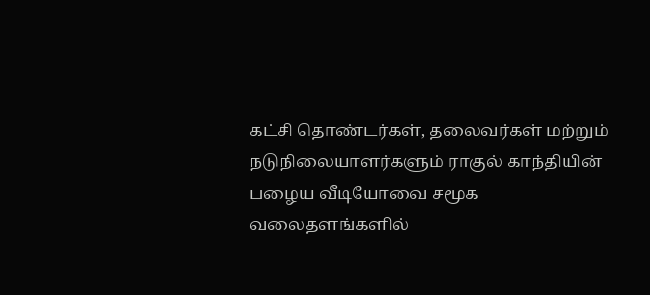கட்சி தொண்டர்கள், தலைவர்கள் மற்றும் நடுநிலையாளர்களும் ராகுல் காந்தியின் பழைய வீடியோவை சமூக வலைதளங்களில்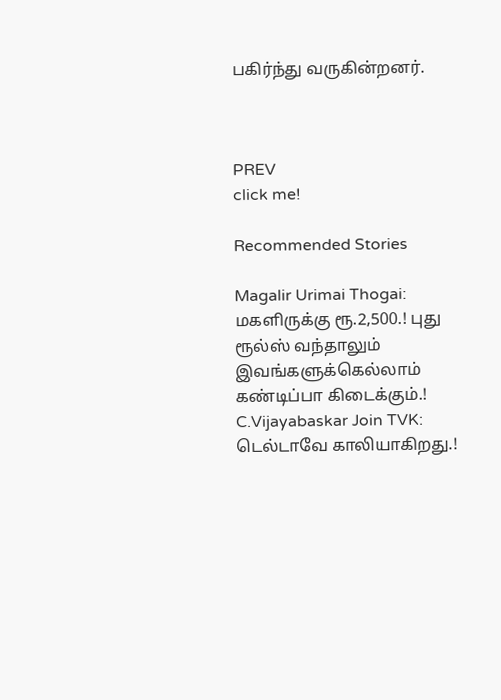பகிர்ந்து வருகின்றனர்.



PREV
click me!

Recommended Stories

Magalir Urimai Thogai: மகளிருக்கு ரூ.2,500.! புது ரூல்ஸ் வந்தாலும் இவங்களுக்கெல்லாம் கண்டிப்பா கிடைக்கும்.!
C.Vijayabaskar Join TVK: டெல்டாவே காலியாகிறது.!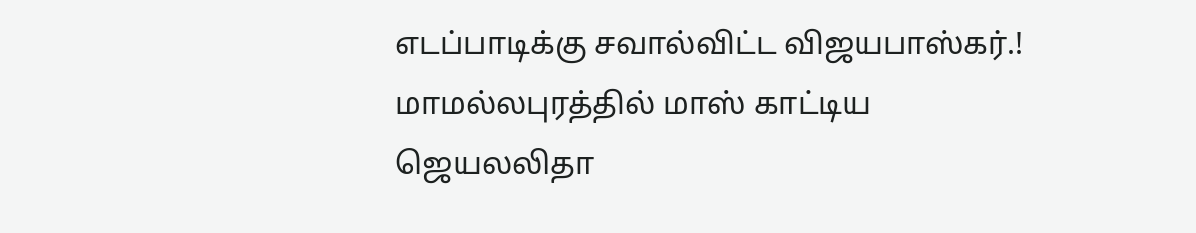எடப்பாடிக்கு சவால்விட்ட விஜயபாஸ்கர்.! மாமல்லபுரத்தில் மாஸ் காட்டிய ஜெயலலிதா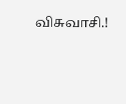விசுவாசி.!